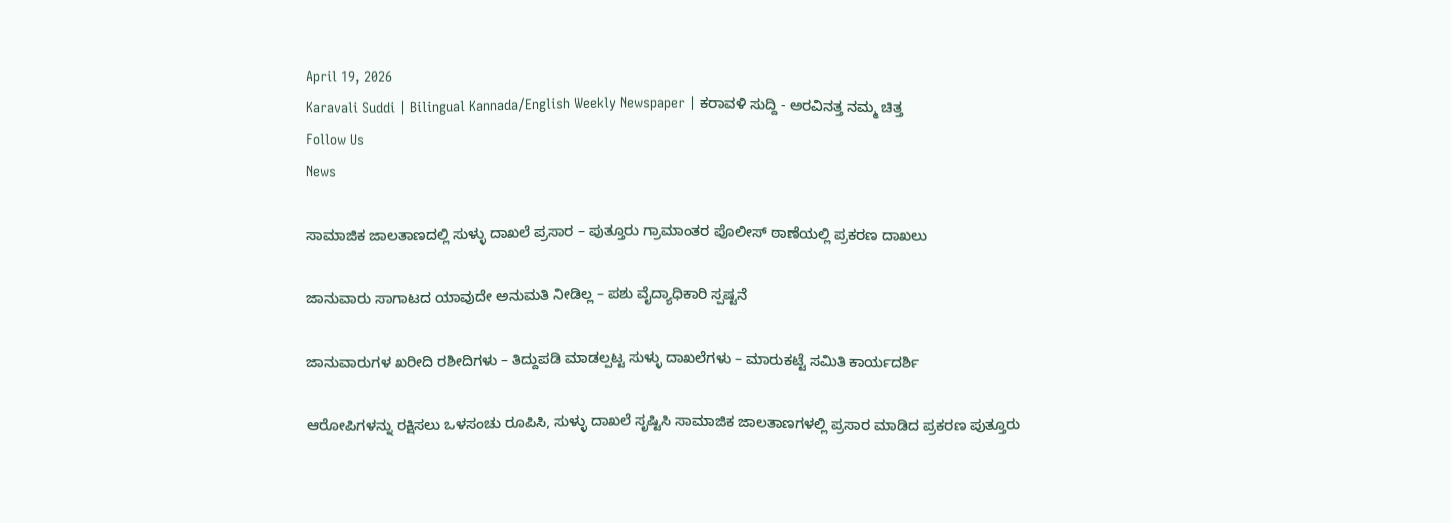April 19, 2026
Karavali Suddi | Bilingual Kannada/English Weekly Newspaper | ಕರಾವಳಿ ಸುದ್ದಿ - ಅರವಿನತ್ತ ನಮ್ಮ ಚಿತ್ತ
Follow Us
News

ಸಾಮಾಜಿಕ ಜಾಲತಾಣದಲ್ಲಿ ಸುಳ್ಳು ದಾಖಲೆ ಪ್ರಸಾರ – ಪುತ್ತೂರು ಗ್ರಾಮಾಂತರ ಪೊಲೀಸ್ ಠಾಣೆಯಲ್ಲಿ ಪ್ರಕರಣ ದಾಖಲು

ಜಾನುವಾರು ಸಾಗಾಟದ ಯಾವುದೇ ಅನುಮತಿ ನೀಡಿಲ್ಲ – ಪಶು ವೈದ್ಯಾಧಿಕಾರಿ ಸ್ಪಷ್ಟನೆ

ಜಾನುವಾರುಗಳ ಖರೀದಿ ರಶೀದಿಗಳು – ತಿದ್ದುಪಡಿ ಮಾಡಲ್ಪಟ್ಟ ಸುಳ್ಳು ದಾಖಲೆಗಳು – ಮಾರುಕಟ್ಟೆ ಸಮಿತಿ ಕಾರ್ಯದರ್ಶಿ

ಆರೋಪಿಗಳನ್ನು ರಕ್ಷಿಸಲು ಒಳಸಂಚು ರೂಪಿಸಿ, ಸುಳ್ಳು ದಾಖಲೆ ಸೃಷ್ಟಿಸಿ ಸಾಮಾಜಿಕ ಜಾಲತಾಣಗಳಲ್ಲಿ ಪ್ರಸಾರ ಮಾಡಿದ ಪ್ರಕರಣ ಪುತ್ತೂರು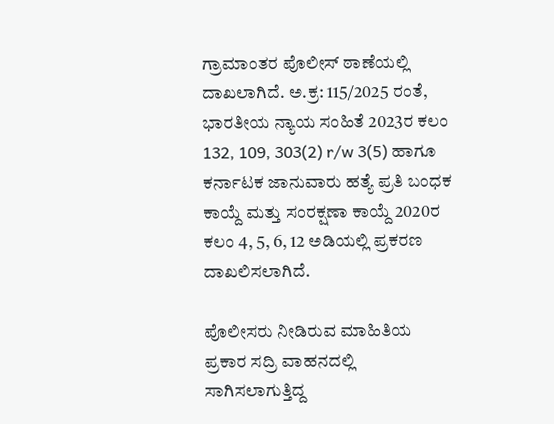ಗ್ರಾಮಾಂತರ ಪೊಲೀಸ್ ಠಾಣೆಯಲ್ಲಿ ದಾಖಲಾಗಿದೆ. ಅ.ಕ್ರ: 115/2025 ರಂತೆ, ಭಾರತೀಯ ನ್ಯಾಯ ಸಂಹಿತೆ 2023ರ ಕಲಂ 132, 109, 303(2) r/w 3(5) ಹಾಗೂ ಕರ್ನಾಟಕ ಜಾನುವಾರು ಹತ್ಯೆ ಪ್ರತಿ ಬಂಧಕ ಕಾಯ್ದೆ ಮತ್ತು ಸಂರಕ್ಷಣಾ ಕಾಯ್ದೆ 2020ರ ಕಲಂ 4, 5, 6, 12 ಅಡಿಯಲ್ಲಿ ಪ್ರಕರಣ ದಾಖಲಿಸಲಾಗಿದೆ.

ಪೊಲೀಸರು ನೀಡಿರುವ ಮಾಹಿತಿಯ ಪ್ರಕಾರ ಸದ್ರಿ ವಾಹನದಲ್ಲಿ ಸಾಗಿಸಲಾಗುತ್ತಿದ್ದ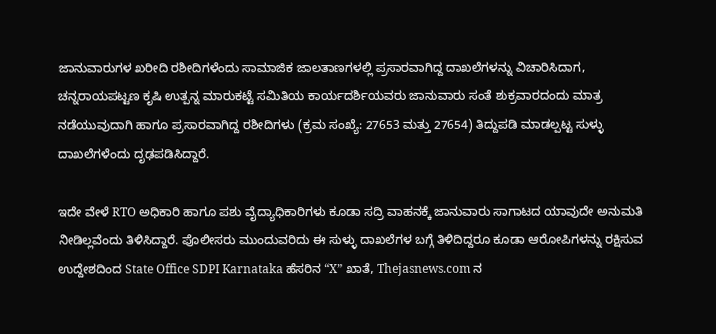ಜಾನುವಾರುಗಳ ಖರೀದಿ ರಶೀದಿಗಳೆಂದು ಸಾಮಾಜಿಕ ಜಾಲತಾಣಗಳಲ್ಲಿ ಪ್ರಸಾರವಾಗಿದ್ದ ದಾಖಲೆಗಳನ್ನು ವಿಚಾರಿಸಿದಾಗ, ಚನ್ನರಾಯಪಟ್ಟಣ ಕೃಷಿ ಉತ್ಪನ್ನ ಮಾರುಕಟ್ಟೆ ಸಮಿತಿಯ ಕಾರ್ಯದರ್ಶಿಯವರು ಜಾನುವಾರು ಸಂತೆ ಶುಕ್ರವಾರದಂದು ಮಾತ್ರ ನಡೆಯುವುದಾಗಿ ಹಾಗೂ ಪ್ರಸಾರವಾಗಿದ್ದ ರಶೀದಿಗಳು (ಕ್ರಮ ಸಂಖ್ಯೆ: 27653 ಮತ್ತು 27654) ತಿದ್ದುಪಡಿ ಮಾಡಲ್ಪಟ್ಟ ಸುಳ್ಳು ದಾಖಲೆಗಳೆಂದು ದೃಢಪಡಿಸಿದ್ದಾರೆ.

ಇದೇ ವೇಳೆ RTO ಅಧಿಕಾರಿ ಹಾಗೂ ಪಶು ವೈದ್ಯಾಧಿಕಾರಿಗಳು ಕೂಡಾ ಸದ್ರಿ ವಾಹನಕ್ಕೆ ಜಾನುವಾರು ಸಾಗಾಟದ ಯಾವುದೇ ಅನುಮತಿ ನೀಡಿಲ್ಲವೆಂದು ತಿಳಿಸಿದ್ದಾರೆ. ಪೊಲೀಸರು ಮುಂದುವರಿದು ಈ ಸುಳ್ಳು ದಾಖಲೆಗಳ ಬಗ್ಗೆ ತಿಳಿದಿದ್ದರೂ ಕೂಡಾ ಆರೋಪಿಗಳನ್ನು ರಕ್ಷಿಸುವ ಉದ್ದೇಶದಿಂದ State Office SDPI Karnataka ಹೆಸರಿನ “X” ಖಾತೆ, Thejasnews.com ನ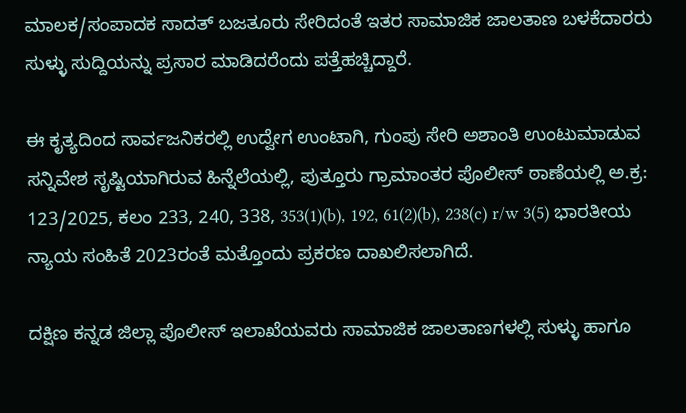ಮಾಲಕ/ಸಂಪಾದಕ ಸಾದತ್ ಬಜತೂರು ಸೇರಿದಂತೆ ಇತರ ಸಾಮಾಜಿಕ ಜಾಲತಾಣ ಬಳಕೆದಾರರು ಸುಳ್ಳು ಸುದ್ದಿಯನ್ನು ಪ್ರಸಾರ ಮಾಡಿದರೆಂದು ಪತ್ತೆಹಚ್ಚಿದ್ದಾರೆ.

ಈ ಕೃತ್ಯದಿಂದ ಸಾರ್ವಜನಿಕರಲ್ಲಿ ಉದ್ವೇಗ ಉಂಟಾಗಿ, ಗುಂಪು ಸೇರಿ ಅಶಾಂತಿ ಉಂಟುಮಾಡುವ ಸನ್ನಿವೇಶ ಸೃಷ್ಟಿಯಾಗಿರುವ ಹಿನ್ನೆಲೆಯಲ್ಲಿ, ಪುತ್ತೂರು ಗ್ರಾಮಾಂತರ ಪೊಲೀಸ್ ಠಾಣೆಯಲ್ಲಿ ಅ.ಕ್ರ: 123/2025, ಕಲಂ 233, 240, 338, 353(1)(b), 192, 61(2)(b), 238(c) r/w 3(5) ಭಾರತೀಯ ನ್ಯಾಯ ಸಂಹಿತೆ 2023ರಂತೆ ಮತ್ತೊಂದು ಪ್ರಕರಣ ದಾಖಲಿಸಲಾಗಿದೆ.

ದಕ್ಷಿಣ ಕನ್ನಡ ಜಿಲ್ಲಾ ಪೊಲೀಸ್ ಇಲಾಖೆಯವರು ಸಾಮಾಜಿಕ ಜಾಲತಾಣಗಳಲ್ಲಿ ಸುಳ್ಳು ಹಾಗೂ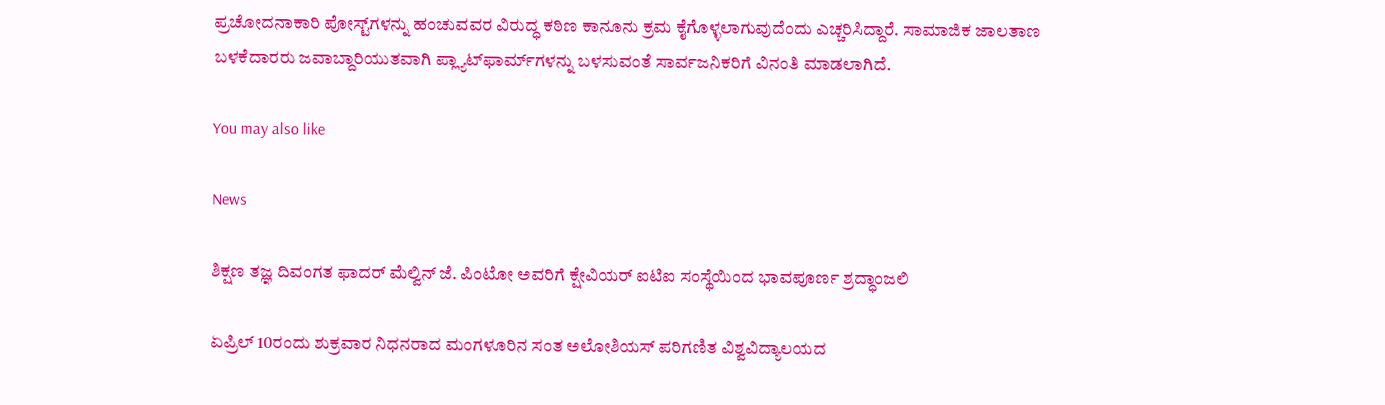ಪ್ರಚೋದನಾಕಾರಿ ಪೋಸ್ಟ್‌ಗಳನ್ನು ಹಂಚುವವರ ವಿರುದ್ಧ ಕಠಿಣ ಕಾನೂನು ಕ್ರಮ ಕೈಗೊಳ್ಳಲಾಗುವುದೆಂದು ಎಚ್ಚರಿಸಿದ್ದಾರೆ. ಸಾಮಾಜಿಕ ಜಾಲತಾಣ ಬಳಕೆದಾರರು ಜವಾಬ್ದಾರಿಯುತವಾಗಿ ಪ್ಲ್ಯಾಟ್‌ಫಾರ್ಮ್‌ಗಳನ್ನು ಬಳಸುವಂತೆ ಸಾರ್ವಜನಿಕರಿಗೆ ವಿನಂತಿ ಮಾಡಲಾಗಿದೆ.

You may also like

News

ಶಿಕ್ಷಣ ತಜ್ಞ ದಿವಂಗತ ಫಾದರ್ ಮೆಲ್ವಿನ್ ಜೆ. ಪಿಂಟೋ ಅವರಿಗೆ ಕ್ಷೇವಿಯರ್ ಐಟಿಐ ಸಂಸ್ಥೆಯಿಂದ ಭಾವಪೂರ್ಣ ಶ್ರದ್ಧಾಂಜಲಿ

ಏಪ್ರಿಲ್ 10ರಂದು ಶುಕ್ರವಾರ ನಿಧನರಾದ ಮಂಗಳೂರಿನ ಸಂತ ಅಲೋಶಿಯಸ್ ಪರಿಗಣಿತ ವಿಶ್ವವಿದ್ಯಾಲಯದ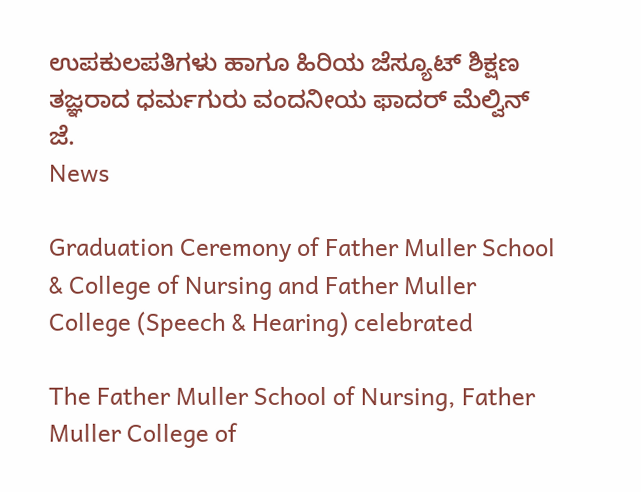ಉಪಕುಲಪತಿಗಳು ಹಾಗೂ ಹಿರಿಯ ಜೆಸ್ಯೂಟ್ ಶಿಕ್ಷಣ ತಜ್ಞರಾದ ಧರ್ಮಗುರು ವಂದನೀಯ ಫಾದರ್ ಮೆಲ್ವಿನ್ ಜೆ.
News

Graduation Ceremony of Father Muller School & College of Nursing and Father Muller College (Speech & Hearing) celebrated

The Father Muller School of Nursing, Father Muller College of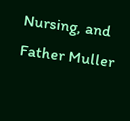Nursing, and Father Muller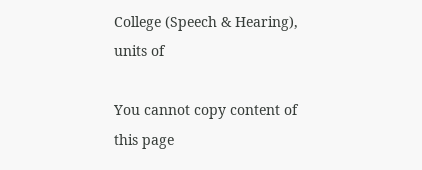College (Speech & Hearing), units of

You cannot copy content of this page